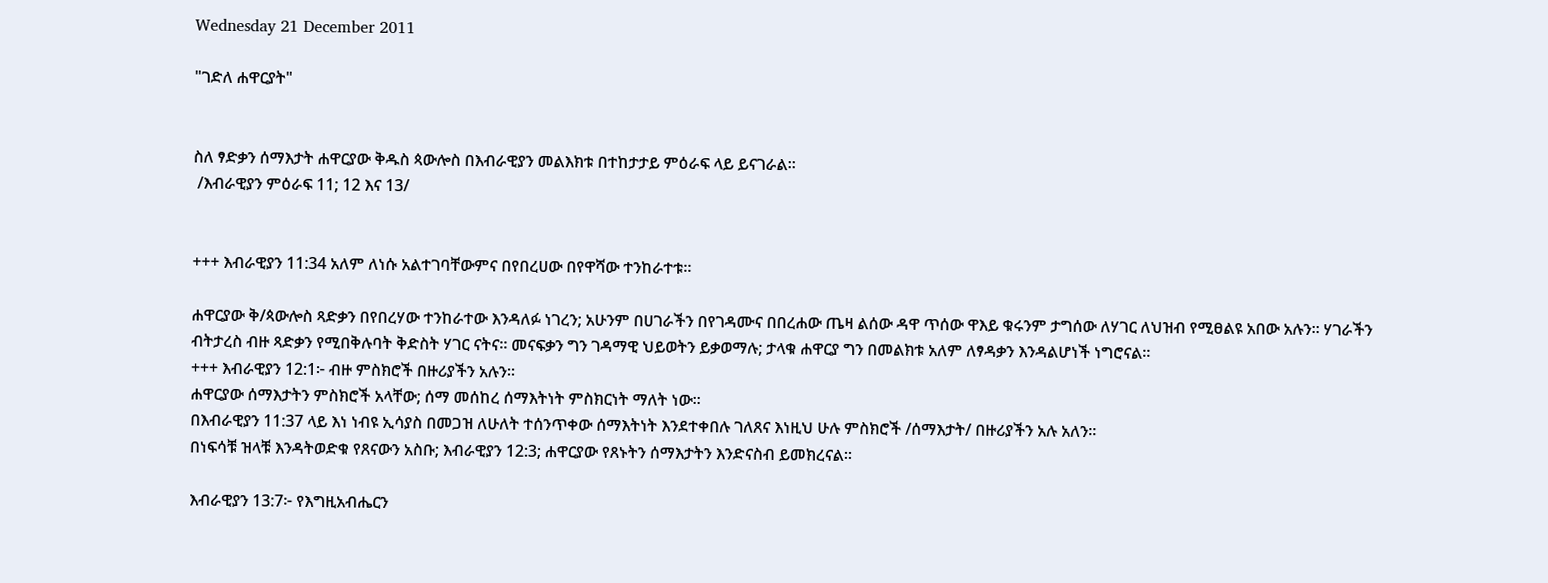Wednesday 21 December 2011

"ገድለ ሐዋርያት"


ስለ ፃድቃን ሰማእታት ሐዋርያው ቅዱስ ጳውሎስ በእብራዊያን መልእክቱ በተከታታይ ምዕራፍ ላይ ይናገራል።
 /እብራዊያን ምዕራፍ 11; 12 እና 13/


+++ እብራዊያን 11:34 አለም ለነሱ አልተገባቸውምና በየበረሀው በየዋሻው ተንከራተቱ።

ሐዋርያው ቅ/ጳውሎስ ጻድቃን በየበረሃው ተንከራተው እንዳለፉ ነገረን; አሁንም በሀገራችን በየገዳሙና በበረሐው ጤዛ ልሰው ዳዋ ጥሰው ዋእይ ቁሩንም ታግሰው ለሃገር ለህዝብ የሚፀልዩ አበው አሉን። ሃገራችን ብትታረስ ብዙ ጻድቃን የሚበቅሉባት ቅድስት ሃገር ናትና። መናፍቃን ግን ገዳማዊ ህይወትን ይቃወማሉ; ታላቁ ሐዋርያ ግን በመልክቱ አለም ለፃዳቃን እንዳልሆነች ነግሮናል።
+++ እብራዊያን 12:1፦ ብዙ ምስክሮች በዙሪያችን አሉን።
ሐዋርያው ሰማእታትን ምስክሮች አላቸው; ሰማ መሰከረ ሰማእትነት ምስክርነት ማለት ነው።
በእብራዊያን 11:37 ላይ እነ ነብዩ ኢሳያስ በመጋዝ ለሁለት ተሰንጥቀው ሰማእትነት እንደተቀበሉ ገለጸና እነዚህ ሁሉ ምስክሮች /ሰማእታት/ በዙሪያችን አሉ አለን።
በነፍሳቹ ዝላቹ እንዳትወድቁ የጸናውን አስቡ; እብራዊያን 12:3; ሐዋርያው የጸኑትን ሰማእታትን እንድናስብ ይመክረናል።

እብራዊያን 13:7፦ የእግዚአብሔርን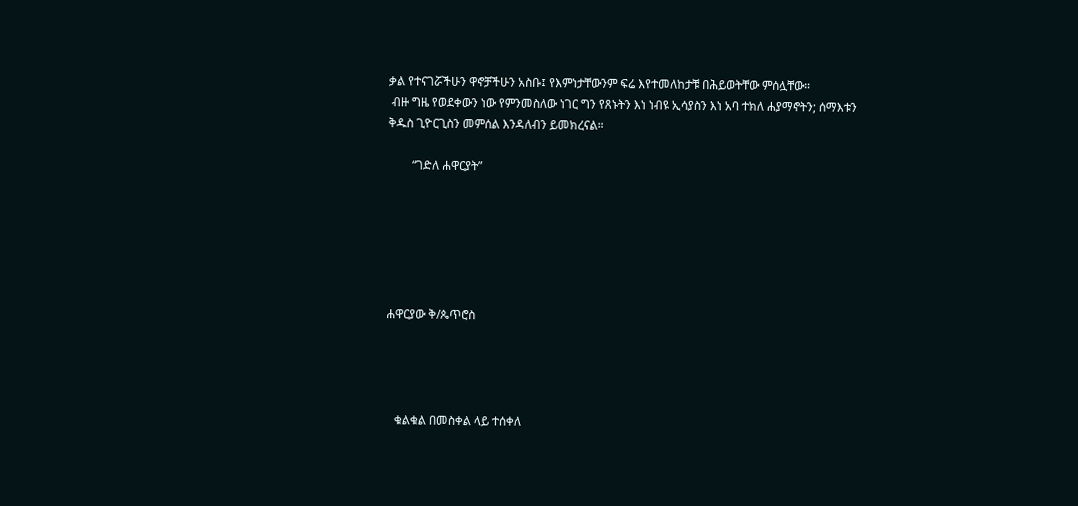ቃል የተናገሯችሁን ዋኖቻችሁን አስቡ፤ የእምነታቸውንም ፍሬ እየተመለከታቹ በሕይወትቸው ምሰሏቸው።
 ብዙ ግዜ የወደቀውን ነው የምንመስለው ነገር ግን የጸኑትን እነ ነብዩ ኢሳያስን እነ አባ ተክለ ሐያማኖትን; ሰማእቱን ቅዱስ ጊዮርጊስን መምሰል እንዳለብን ይመክረናል።

        “ገድለ ሐዋርያት”






ሐዋርያው ቅ/ጴጥሮስ




   ቁልቁል በመስቀል ላይ ተሰቀለ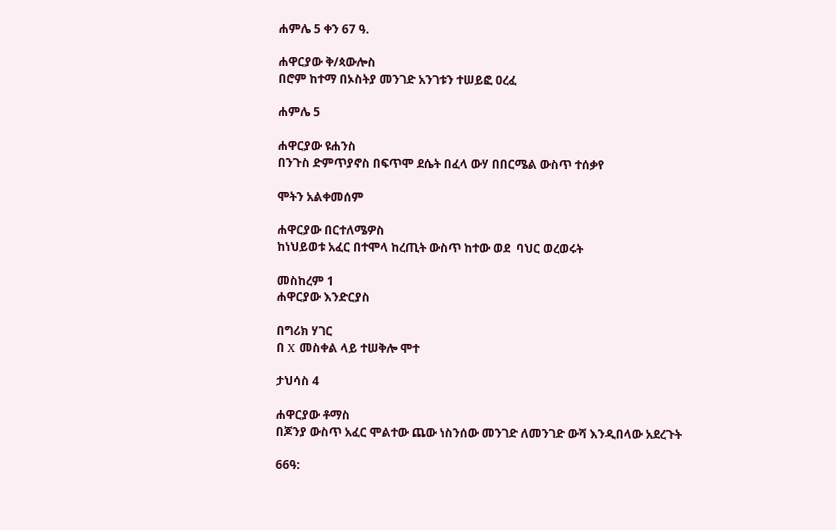ሐምሌ 5 ቀን 67 ዓ.

ሐዋርያው ቅ/ጳውሎስ
በሮም ከተማ በኦስትያ መንገድ አንገቱን ተሠይፎ ዐረፈ

ሐምሌ 5

ሐዋርያው ዩሐንስ
በንጉስ ድምጥያኖስ በፍጥሞ ደሴት በፈላ ውሃ በበርሜል ውስጥ ተሰቃየ

ሞትን አልቀመሰም

ሐዋርያው በርተለሜዎስ
ከነህይወቱ አፈር በተሞላ ከረጢት ውስጥ ከተው ወደ  ባህር ወረወሩት

መስከረም 1
ሐዋርያው እንድርያስ

በግሪክ ሃገር
በ X መስቀል ላይ ተሠቅሎ ሞተ

ታህሳስ 4

ሐዋርያው ቶማስ
በጆንያ ውስጥ አፈር ሞልተው ጨው ነስንሰው መንገድ ለመንገድ ውሻ እንዲበላው አደረጉት

66ዓ: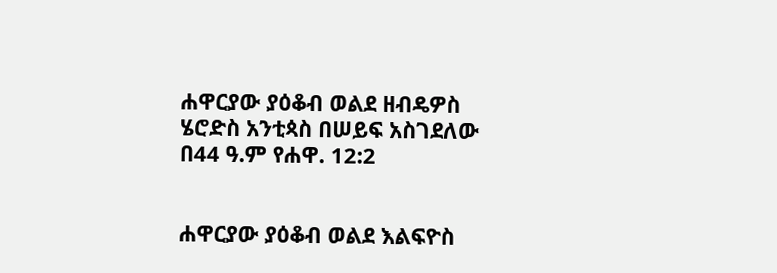ሐዋርያው ያዕቆብ ወልደ ዘብዴዎስ
ሄሮድስ አንቲጳስ በሠይፍ አስገደለው
በ44 ዓ.ም የሐዋ. 12:2


ሐዋርያው ያዕቆብ ወልደ እልፍዮስ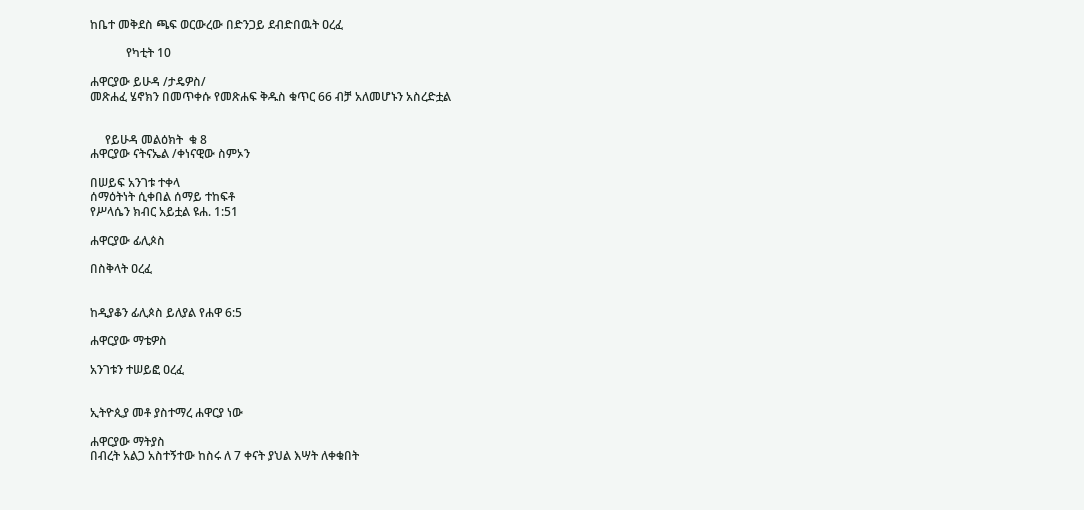ከቤተ መቅደስ ጫፍ ወርውረው በድንጋይ ደብድበዉት ዐረፈ

            የካቲት 10

ሐዋርያው ይሁዳ /ታዴዎስ/
መጽሐፈ ሄኖክን በመጥቀሱ የመጽሐፍ ቅዱስ ቁጥር 66 ብቻ አለመሆኑን አስረድቷል


     የይሁዳ መልዕክት  ቁ 8
ሐዋርያው ናትናኤል /ቀነናዊው ስምኦን

በሠይፍ አንገቱ ተቀላ
ሰማዕትነት ሲቀበል ሰማይ ተከፍቶ
የሥላሴን ክብር አይቷል ዩሐ. 1:51

ሐዋርያው ፊሊጶስ

በስቅላት ዐረፈ


ከዲያቆን ፊሊጶስ ይለያል የሐዋ 6:5

ሐዋርያው ማቴዎስ

አንገቱን ተሠይፎ ዐረፈ


ኢትዮጲያ መቶ ያስተማረ ሐዋርያ ነው

ሐዋርያው ማትያስ
በብረት አልጋ አስተኝተው ከስሩ ለ 7 ቀናት ያህል እሣት ለቀቁበት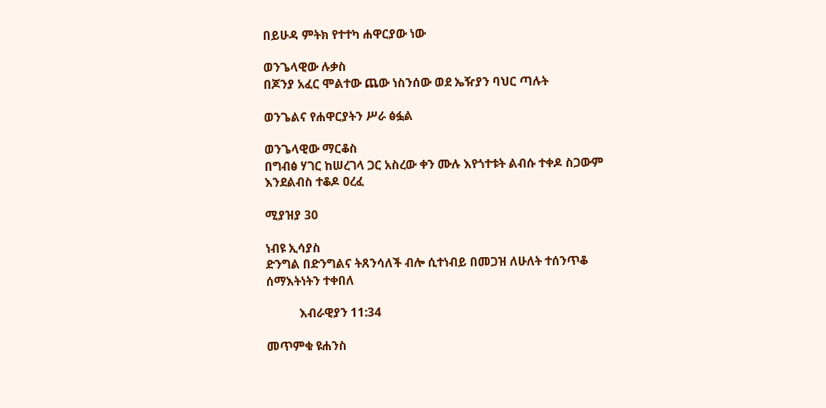በይሁዳ ምትክ የተተካ ሐዋርያው ነው

ወንጌላዊው ሉቃስ
በጆንያ አፈር ሞልተው ጨው ነስንሰው ወደ ኤዥያን ባህር ጣሉት

ወንጌልና የሐዋርያትን ሥራ ፅፏል

ወንጌላዊው ማርቆስ
በግብፅ ሃገር ከሠረገላ ጋር አስረው ቀን ሙሉ እየጎተቱት ልብሱ ተቀዶ ስጋውም እንደልብስ ተቆዶ ዐረፈ

ሚያዝያ 30

ነብዩ ኢሳያስ
ድንግል በድንግልና ትጸንሳለች ብሎ ሲተነብይ በመጋዝ ለሁለት ተሰንጥቆ ሰማእትነትን ተቀበለ

           እብራዊያን 11:34

መጥምቁ ዩሐንስ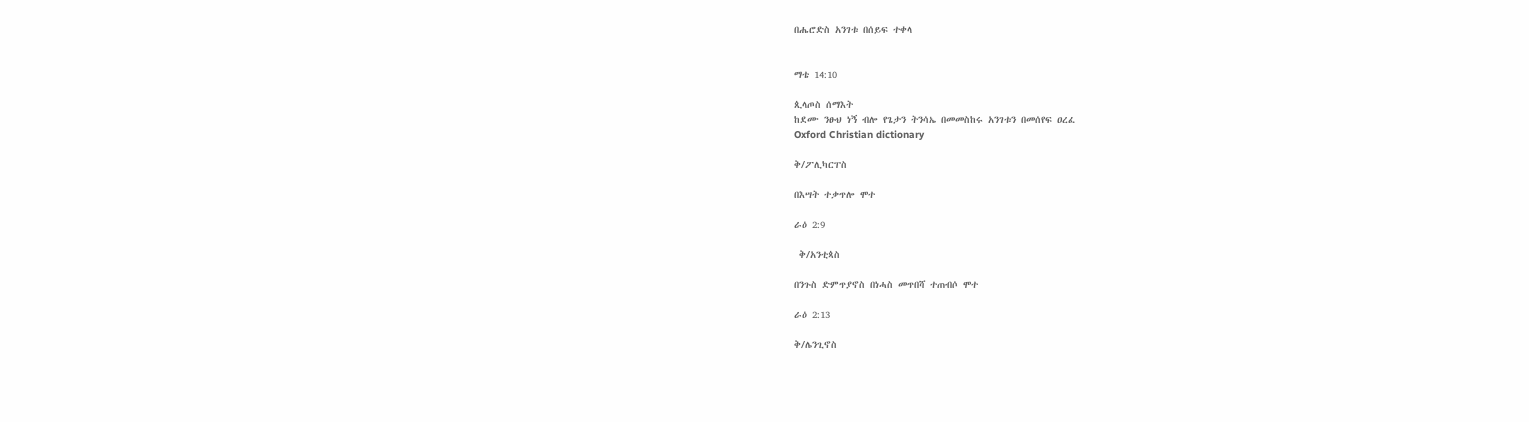በሔሮድስ አንገቱ በሰይፍ ተቀላ


ማቴ 14:10

ጲላጦስ ሰማእት
ከደሙ ንፁህ ነኝ ብሎ የጌታን ትንሳኤ በመመስከሩ አንገቱን በመሰየፍ ዐረፈ
Oxford Christian dictionary

ቅ/ፖሊካርፐስ

በእሣት ተቃጥሎ ሞተ

ራዕ 2:9

 ቅ/አንቲጳስ

በንጉስ ድምጥያኖስ በነሓስ መጥበሻ ተጠብሶ ሞተ

ራዕ 2:13

ቅ/ሌንጊኖስ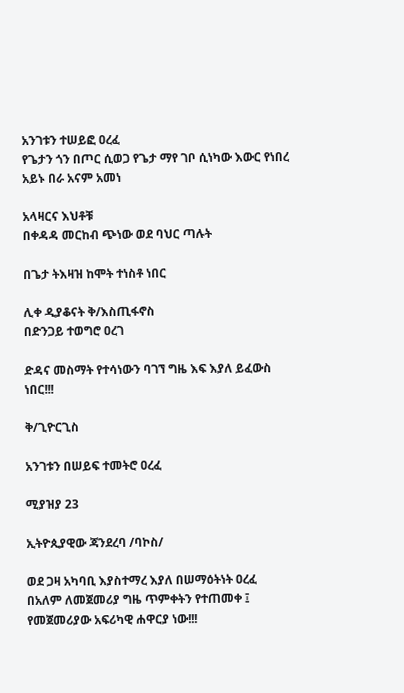አንገቱን ተሠይፎ ዐረፈ
የጌታን ጎን በጦር ሲወጋ የጌታ ማየ ገቦ ሲነካው እውር የነበረ አይኑ በራ አናም አመነ

አላዛርና እህቶቹ
በቀዳዳ መርከብ ጭነው ወደ ባህር ጣሉት

በጌታ ትእዛዝ ከሞት ተነስቶ ነበር

ሊቀ ዲያቆናት ቅ/እስጢፋኖስ
በድንጋይ ተወግሮ ዐረገ

ድዳና መስማት የተሳነውን ባገኘ ግዜ እፍ እያለ ይፈውስ ነበር!!!

ቅ/ጊዮርጊስ

አንገቱን በሠይፍ ተመትሮ ዐረፈ

ሚያዝያ 23

ኢትዮጲያዊው ጃንደረባ /ባኮስ/

ወደ ጋዛ አካባቢ እያስተማረ እያለ በሠማዕትነት ዐረፈ
በአለም ለመጀመሪያ ግዜ ጥምቀትን የተጠመቀ ፤ የመጀመሪያው አፍሪካዊ ሐዋርያ ነው!!!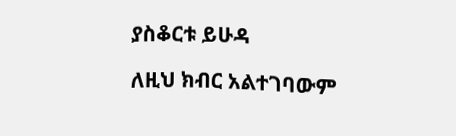ያስቆርቱ ይሁዳ

ለዚህ ክብር አልተገባውም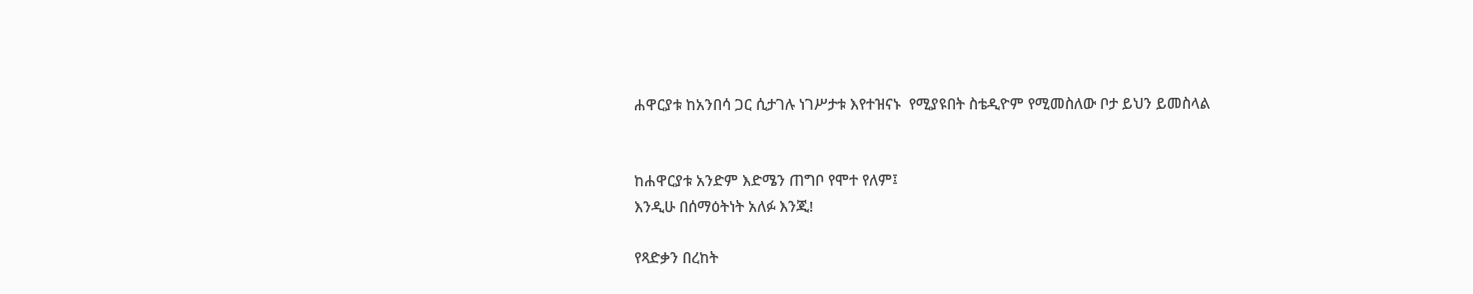ሐዋርያቱ ከአንበሳ ጋር ሲታገሉ ነገሥታቱ እየተዝናኑ  የሚያዩበት ስቴዲዮም የሚመስለው ቦታ ይህን ይመስላል


ከሐዋርያቱ አንድም እድሜን ጠግቦ የሞተ የለም፤
እንዲሁ በሰማዕትነት አለፉ እንጂ!

የጻድቃን በረከት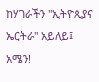ከሃገራችን "ኢትዮጲያና ኤርትራ" አይለይ፤ አሜን!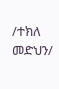/ተክለ መድህን/